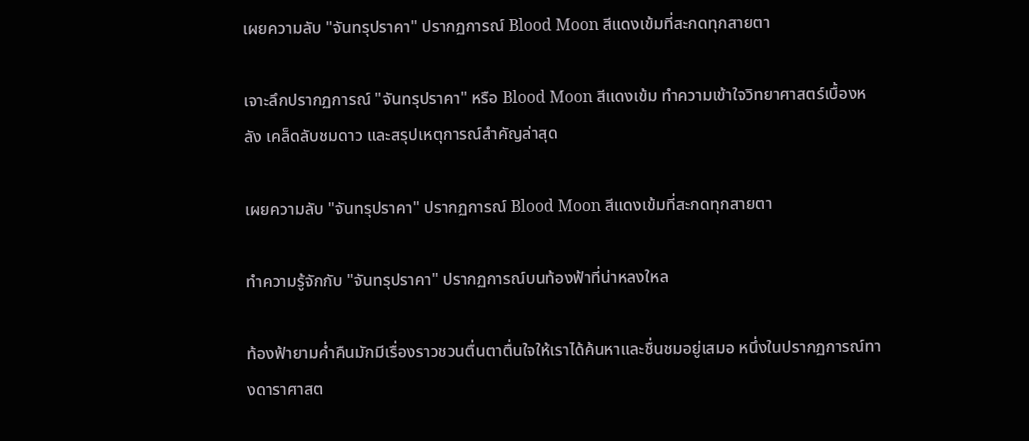เผยความลับ "จันทรุปราคา" ปรากฏการณ์ Blood Moon สีแดงเข้มที่สะกดทุกสายตา

เจาะลึกปรากฏการณ์ "จันทรุปราคา" หรือ Blood Moon สีแดงเข้ม ทำความเข้าใจวิทยาศาสตร์เบื้องหลัง เคล็ดลับชมดาว และสรุปเหตุการณ์สำคัญล่าสุด

เผยความลับ "จันทรุปราคา" ปรากฏการณ์ Blood Moon สีแดงเข้มที่สะกดทุกสายตา

ทำความรู้จักกับ "จันทรุปราคา" ปรากฏการณ์บนท้องฟ้าที่น่าหลงใหล

ท้องฟ้ายามค่ำคืนมักมีเรื่องราวชวนตื่นตาตื่นใจให้เราได้ค้นหาและชื่นชมอยู่เสมอ หนึ่งในปรากฏการณ์ทางดาราศาสต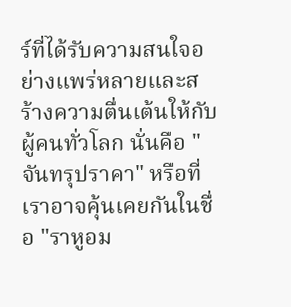ร์ที่ได้รับความสนใจอย่างแพร่หลายและสร้างความตื่นเต้นให้กับผู้คนทั่วโลก นั่นคือ "จันทรุปราคา" หรือที่เราอาจคุ้นเคยกันในชื่อ "ราหูอม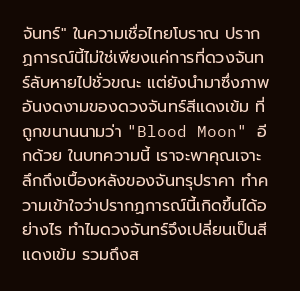จันทร์" ในความเชื่อไทยโบราณ ปรากฏการณ์นี้ไม่ใช่เพียงแค่การที่ดวงจันทร์ลับหายไปชั่วขณะ แต่ยังนำมาซึ่งภาพอันงดงามของดวงจันทร์สีแดงเข้ม ที่ถูกขนานนามว่า "Blood Moon" อีกด้วย ในบทความนี้ เราจะพาคุณเจาะลึกถึงเบื้องหลังของจันทรุปราคา ทำความเข้าใจว่าปรากฏการณ์นี้เกิดขึ้นได้อย่างไร ทำไมดวงจันทร์จึงเปลี่ยนเป็นสีแดงเข้ม รวมถึงส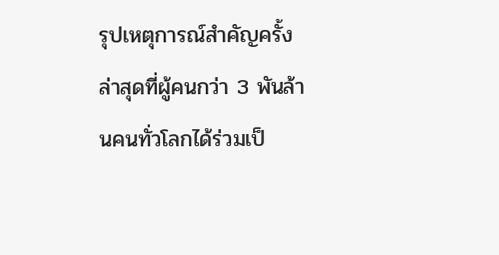รุปเหตุการณ์สำคัญครั้งล่าสุดที่ผู้คนกว่า 3 พันล้านคนทั่วโลกได้ร่วมเป็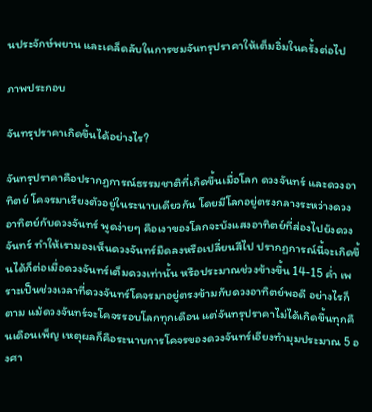นประจักษ์พยาน และเคล็ดลับในการชมจันทรุปราคาให้เต็มอิ่มในครั้งต่อไป

ภาพประกอบ

จันทรุปราคาเกิดขึ้นได้อย่างไร?

จันทรุปราคาคือปรากฏการณ์ธรรมชาติที่เกิดขึ้นเมื่อโลก ดวงจันทร์ และดวงอาทิตย์ โคจรมาเรียงตัวอยู่ในระนาบเดียวกัน โดยมีโลกอยู่ตรงกลางระหว่างดวงอาทิตย์กับดวงจันทร์ พูดง่ายๆ คือเงาของโลกจะบังแสงอาทิตย์ที่ส่องไปยังดวงจันทร์ ทำให้เรามองเห็นดวงจันทร์มืดลงหรือเปลี่ยนสีไป ปรากฏการณ์นี้จะเกิดขึ้นได้ก็ต่อเมื่อดวงจันทร์เต็มดวงเท่านั้น หรือประมาณช่วงข้างขึ้น 14-15 ค่ำ เพราะเป็นช่วงเวลาที่ดวงจันทร์โคจรมาอยู่ตรงข้ามกับดวงอาทิตย์พอดี อย่างไรก็ตาม แม้ดวงจันทร์จะโคจรรอบโลกทุกเดือน แต่จันทรุปราคาไม่ได้เกิดขึ้นทุกคืนเดือนเพ็ญ เหตุผลก็คือระนาบการโคจรของดวงจันทร์เอียงทำมุมประมาณ 5 องศา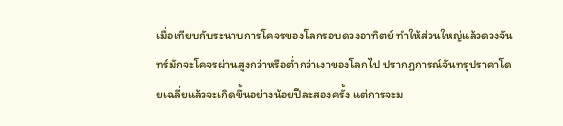เมื่อเทียบกับระนาบการโคจรของโลกรอบดวงอาทิตย์ ทำให้ส่วนใหญ่แล้วดวงจันทร์มักจะโคจรผ่านสูงกว่าหรือต่ำกว่าเงาของโลกไป ปรากฏการณ์จันทรุปราคาโดยเฉลี่ยแล้วจะเกิดขึ้นอย่างน้อยปีละสองครั้ง แต่การจะม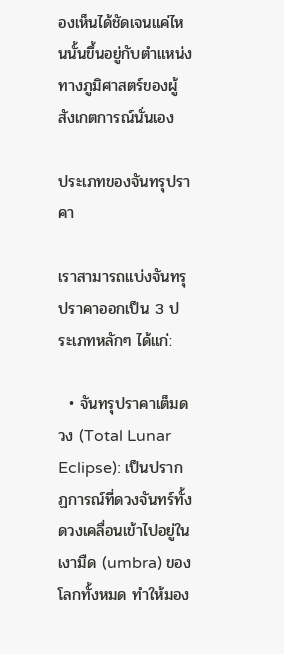องเห็นได้ชัดเจนแค่ไหนนั้นขึ้นอยู่กับตำแหน่งทางภูมิศาสตร์ของผู้สังเกตการณ์นั่นเอง

ประเภทของจันทรุปราคา

เราสามารถแบ่งจันทรุปราคาออกเป็น 3 ประเภทหลักๆ ได้แก่:

  • จันทรุปราคาเต็มดวง (Total Lunar Eclipse): เป็นปรากฏการณ์ที่ดวงจันทร์ทั้งดวงเคลื่อนเข้าไปอยู่ในเงามืด (umbra) ของโลกทั้งหมด ทำให้มอง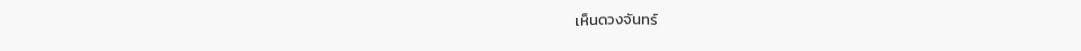เห็นดวงจันทร์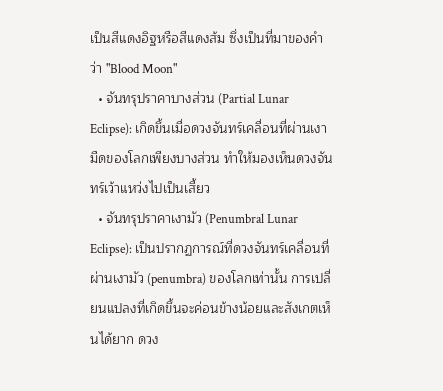เป็นสีแดงอิฐหรือสีแดงส้ม ซึ่งเป็นที่มาของคำว่า "Blood Moon"
  • จันทรุปราคาบางส่วน (Partial Lunar Eclipse): เกิดขึ้นเมื่อดวงจันทร์เคลื่อนที่ผ่านเงามืดของโลกเพียงบางส่วน ทำให้มองเห็นดวงจันทร์เว้าแหว่งไปเป็นเสี้ยว
  • จันทรุปราคาเงามัว (Penumbral Lunar Eclipse): เป็นปรากฏการณ์ที่ดวงจันทร์เคลื่อนที่ผ่านเงามัว (penumbra) ของโลกเท่านั้น การเปลี่ยนแปลงที่เกิดขึ้นจะค่อนข้างน้อยและสังเกตเห็นได้ยาก ดวง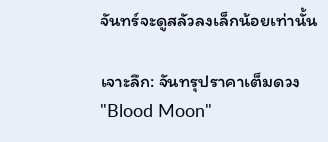จันทร์จะดูสลัวลงเล็กน้อยเท่านั้น

เจาะลึก: จันทรุปราคาเต็มดวง "Blood Moon"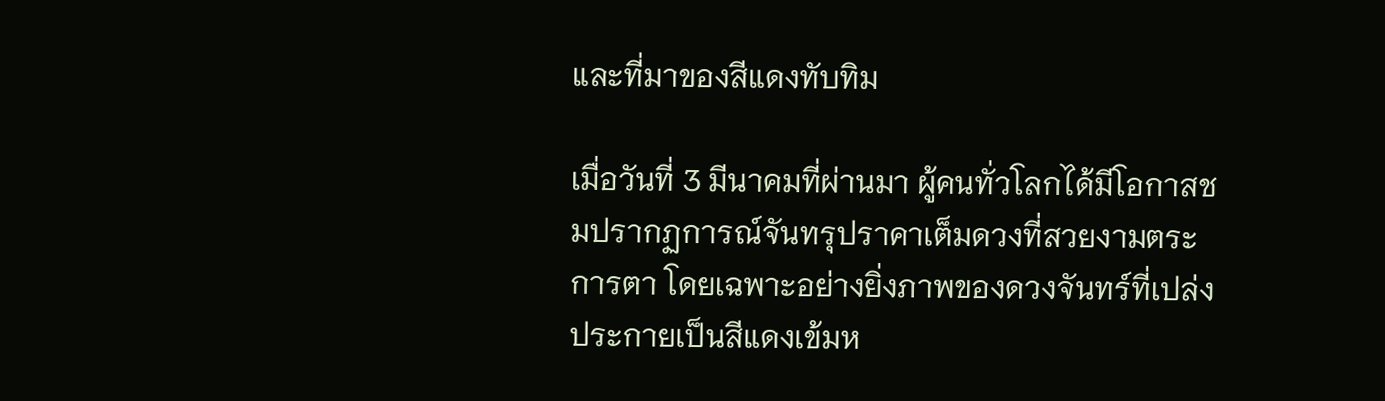และที่มาของสีแดงทับทิม

เมื่อวันที่ 3 มีนาคมที่ผ่านมา ผู้คนทั่วโลกได้มีโอกาสชมปรากฏการณ์จันทรุปราคาเต็มดวงที่สวยงามตระการตา โดยเฉพาะอย่างยิ่งภาพของดวงจันทร์ที่เปล่งประกายเป็นสีแดงเข้มห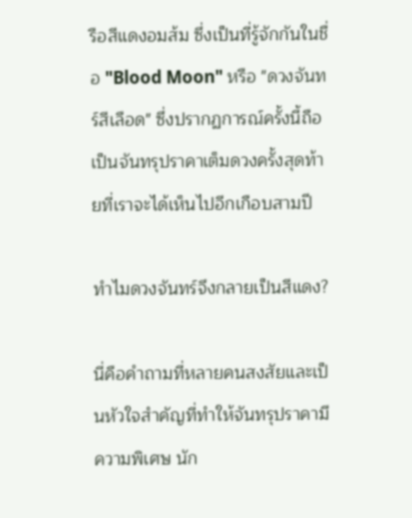รือสีแดงอมส้ม ซึ่งเป็นที่รู้จักกันในชื่อ "Blood Moon" หรือ "ดวงจันทร์สีเลือด" ซึ่งปรากฏการณ์ครั้งนี้ถือเป็นจันทรุปราคาเต็มดวงครั้งสุดท้ายที่เราจะได้เห็นไปอีกเกือบสามปี

ทำไมดวงจันทร์จึงกลายเป็นสีแดง?

นี่คือคำถามที่หลายคนสงสัยและเป็นหัวใจสำคัญที่ทำให้จันทรุปราคามีความพิเศษ นัก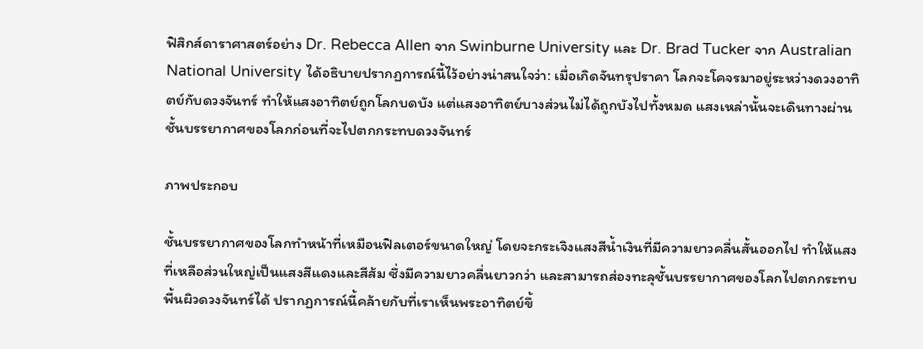ฟิสิกส์ดาราศาสตร์อย่าง Dr. Rebecca Allen จาก Swinburne University และ Dr. Brad Tucker จาก Australian National University ได้อธิบายปรากฏการณ์นี้ไว้อย่างน่าสนใจว่า: เมื่อเกิดจันทรุปราคา โลกจะโคจรมาอยู่ระหว่างดวงอาทิตย์กับดวงจันทร์ ทำให้แสงอาทิตย์ถูกโลกบดบัง แต่แสงอาทิตย์บางส่วนไม่ได้ถูกบังไปทั้งหมด แสงเหล่านั้นจะเดินทางผ่านชั้นบรรยากาศของโลกก่อนที่จะไปตกกระทบดวงจันทร์

ภาพประกอบ

ชั้นบรรยากาศของโลกทำหน้าที่เหมือนฟิลเตอร์ขนาดใหญ่ โดยจะกระเจิงแสงสีน้ำเงินที่มีความยาวคลื่นสั้นออกไป ทำให้แสงที่เหลือส่วนใหญ่เป็นแสงสีแดงและสีส้ม ซึ่งมีความยาวคลื่นยาวกว่า และสามารถส่องทะลุชั้นบรรยากาศของโลกไปตกกระทบพื้นผิวดวงจันทร์ได้ ปรากฏการณ์นี้คล้ายกับที่เราเห็นพระอาทิตย์ขึ้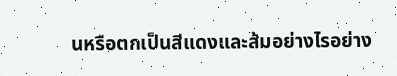นหรือตกเป็นสีแดงและส้มอย่างไรอย่าง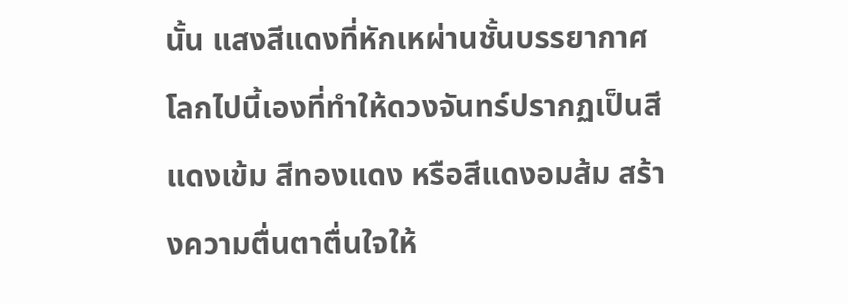นั้น แสงสีแดงที่หักเหผ่านชั้นบรรยากาศโลกไปนี้เองที่ทำให้ดวงจันทร์ปรากฏเป็นสีแดงเข้ม สีทองแดง หรือสีแดงอมส้ม สร้างความตื่นตาตื่นใจให้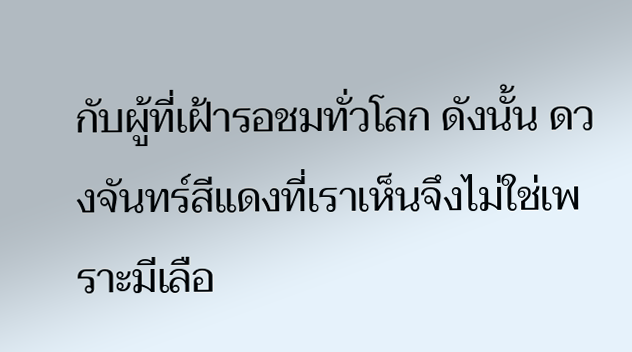กับผู้ที่เฝ้ารอชมทั่วโลก ดังนั้น ดวงจันทร์สีแดงที่เราเห็นจึงไม่ใช่เพราะมีเลือ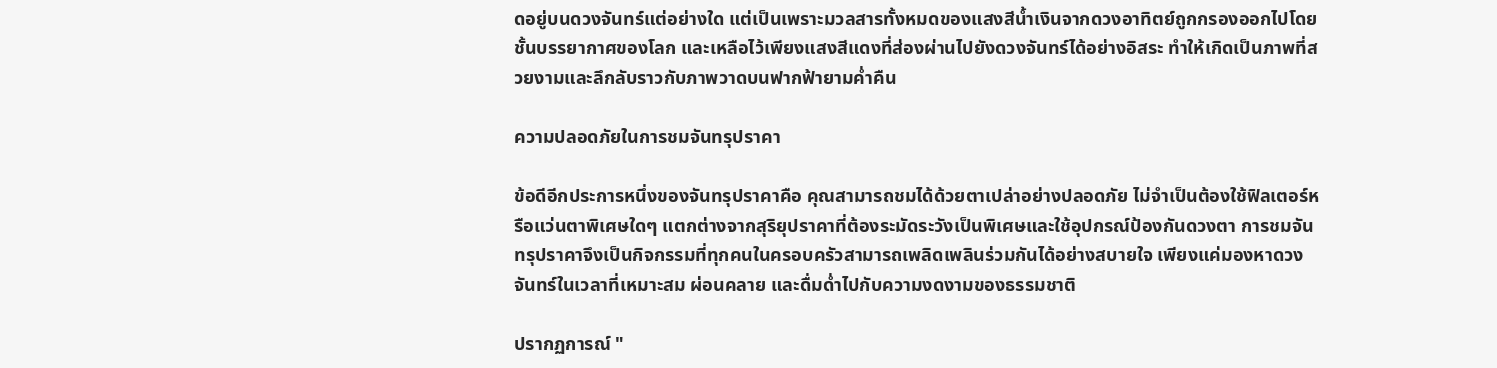ดอยู่บนดวงจันทร์แต่อย่างใด แต่เป็นเพราะมวลสารทั้งหมดของแสงสีน้ำเงินจากดวงอาทิตย์ถูกกรองออกไปโดยชั้นบรรยากาศของโลก และเหลือไว้เพียงแสงสีแดงที่ส่องผ่านไปยังดวงจันทร์ได้อย่างอิสระ ทำให้เกิดเป็นภาพที่สวยงามและลึกลับราวกับภาพวาดบนฟากฟ้ายามค่ำคืน

ความปลอดภัยในการชมจันทรุปราคา

ข้อดีอีกประการหนึ่งของจันทรุปราคาคือ คุณสามารถชมได้ด้วยตาเปล่าอย่างปลอดภัย ไม่จำเป็นต้องใช้ฟิลเตอร์หรือแว่นตาพิเศษใดๆ แตกต่างจากสุริยุปราคาที่ต้องระมัดระวังเป็นพิเศษและใช้อุปกรณ์ป้องกันดวงตา การชมจันทรุปราคาจึงเป็นกิจกรรมที่ทุกคนในครอบครัวสามารถเพลิดเพลินร่วมกันได้อย่างสบายใจ เพียงแค่มองหาดวงจันทร์ในเวลาที่เหมาะสม ผ่อนคลาย และดื่มด่ำไปกับความงดงามของธรรมชาติ

ปรากฏการณ์ "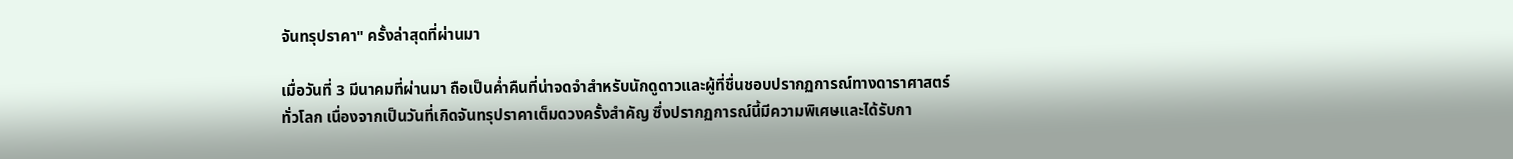จันทรุปราคา" ครั้งล่าสุดที่ผ่านมา

เมื่อวันที่ 3 มีนาคมที่ผ่านมา ถือเป็นค่ำคืนที่น่าจดจำสำหรับนักดูดาวและผู้ที่ชื่นชอบปรากฏการณ์ทางดาราศาสตร์ทั่วโลก เนื่องจากเป็นวันที่เกิดจันทรุปราคาเต็มดวงครั้งสำคัญ ซึ่งปรากฏการณ์นี้มีความพิเศษและได้รับกา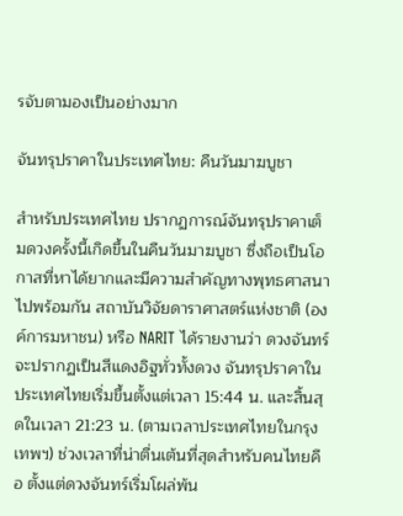รจับตามองเป็นอย่างมาก

จันทรุปราคาในประเทศไทย: คืนวันมาฆบูชา

สำหรับประเทศไทย ปรากฏการณ์จันทรุปราคาเต็มดวงครั้งนี้เกิดขึ้นในคืนวันมาฆบูชา ซึ่งถือเป็นโอกาสที่หาได้ยากและมีความสำคัญทางพุทธศาสนาไปพร้อมกัน สถาบันวิจัยดาราศาสตร์แห่งชาติ (องค์การมหาชน) หรือ NARIT ได้รายงานว่า ดวงจันทร์จะปรากฏเป็นสีแดงอิฐทั่วทั้งดวง จันทรุปราคาในประเทศไทยเริ่มขึ้นตั้งแต่เวลา 15:44 น. และสิ้นสุดในเวลา 21:23 น. (ตามเวลาประเทศไทยในกรุงเทพฯ) ช่วงเวลาที่น่าตื่นเต้นที่สุดสำหรับคนไทยคือ ตั้งแต่ดวงจันทร์เริ่มโผล่พ้น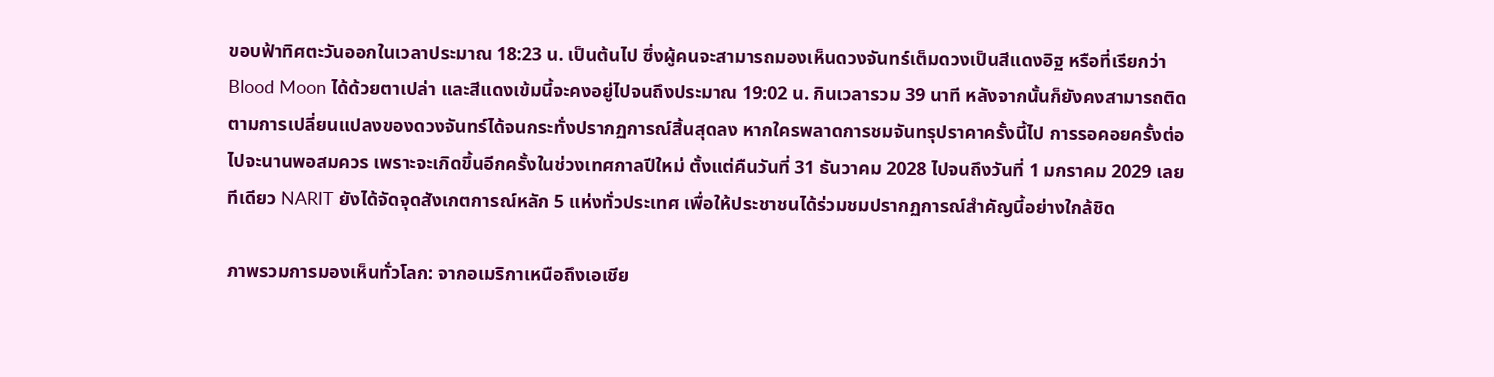ขอบฟ้าทิศตะวันออกในเวลาประมาณ 18:23 น. เป็นต้นไป ซึ่งผู้คนจะสามารถมองเห็นดวงจันทร์เต็มดวงเป็นสีแดงอิฐ หรือที่เรียกว่า Blood Moon ได้ด้วยตาเปล่า และสีแดงเข้มนี้จะคงอยู่ไปจนถึงประมาณ 19:02 น. กินเวลารวม 39 นาที หลังจากนั้นก็ยังคงสามารถติดตามการเปลี่ยนแปลงของดวงจันทร์ได้จนกระทั่งปรากฏการณ์สิ้นสุดลง หากใครพลาดการชมจันทรุปราคาครั้งนี้ไป การรอคอยครั้งต่อไปจะนานพอสมควร เพราะจะเกิดขึ้นอีกครั้งในช่วงเทศกาลปีใหม่ ตั้งแต่คืนวันที่ 31 ธันวาคม 2028 ไปจนถึงวันที่ 1 มกราคม 2029 เลยทีเดียว NARIT ยังได้จัดจุดสังเกตการณ์หลัก 5 แห่งทั่วประเทศ เพื่อให้ประชาชนได้ร่วมชมปรากฏการณ์สำคัญนี้อย่างใกล้ชิด

ภาพรวมการมองเห็นทั่วโลก: จากอเมริกาเหนือถึงเอเชีย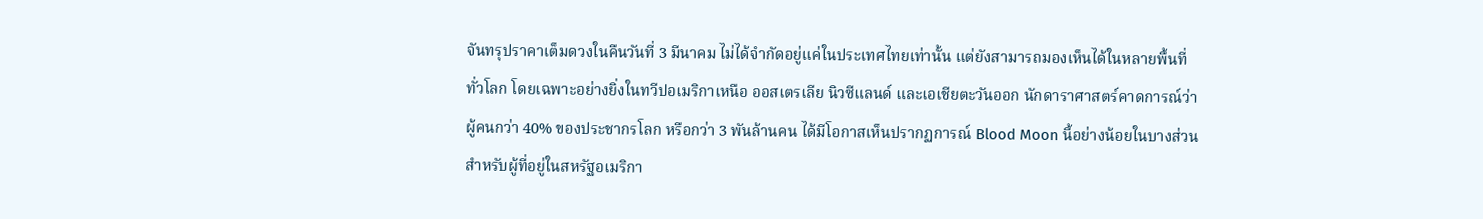จันทรุปราคาเต็มดวงในคืนวันที่ 3 มีนาคม ไม่ได้จำกัดอยู่แค่ในประเทศไทยเท่านั้น แต่ยังสามารถมองเห็นได้ในหลายพื้นที่ทั่วโลก โดยเฉพาะอย่างยิ่งในทวีปอเมริกาเหนือ ออสเตรเลีย นิวซีแลนด์ และเอเชียตะวันออก นักดาราศาสตร์คาดการณ์ว่าผู้คนกว่า 40% ของประชากรโลก หรือกว่า 3 พันล้านคน ได้มีโอกาสเห็นปรากฏการณ์ Blood Moon นี้อย่างน้อยในบางส่วน สำหรับผู้ที่อยู่ในสหรัฐอเมริกา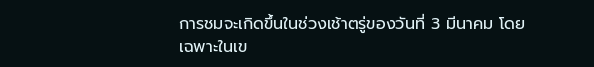การชมจะเกิดขึ้นในช่วงเช้าตรู่ของวันที่ 3 มีนาคม โดยเฉพาะในเข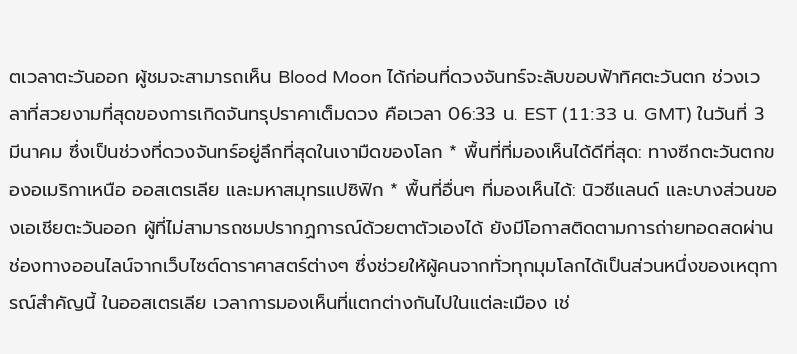ตเวลาตะวันออก ผู้ชมจะสามารถเห็น Blood Moon ได้ก่อนที่ดวงจันทร์จะลับขอบฟ้าทิศตะวันตก ช่วงเวลาที่สวยงามที่สุดของการเกิดจันทรุปราคาเต็มดวง คือเวลา 06:33 น. EST (11:33 น. GMT) ในวันที่ 3 มีนาคม ซึ่งเป็นช่วงที่ดวงจันทร์อยู่ลึกที่สุดในเงามืดของโลก * พื้นที่ที่มองเห็นได้ดีที่สุด: ทางซีกตะวันตกของอเมริกาเหนือ ออสเตรเลีย และมหาสมุทรแปซิฟิก * พื้นที่อื่นๆ ที่มองเห็นได้: นิวซีแลนด์ และบางส่วนของเอเชียตะวันออก ผู้ที่ไม่สามารถชมปรากฏการณ์ด้วยตาตัวเองได้ ยังมีโอกาสติดตามการถ่ายทอดสดผ่านช่องทางออนไลน์จากเว็บไซต์ดาราศาสตร์ต่างๆ ซึ่งช่วยให้ผู้คนจากทั่วทุกมุมโลกได้เป็นส่วนหนึ่งของเหตุการณ์สำคัญนี้ ในออสเตรเลีย เวลาการมองเห็นที่แตกต่างกันไปในแต่ละเมือง เช่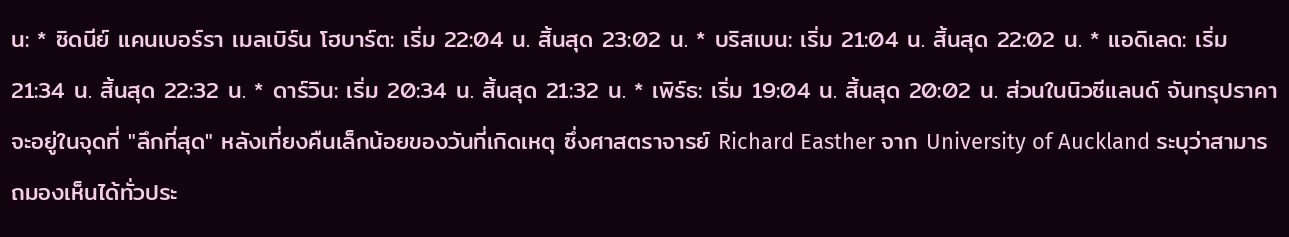น: * ซิดนีย์ แคนเบอร์รา เมลเบิร์น โฮบาร์ต: เริ่ม 22:04 น. สิ้นสุด 23:02 น. * บริสเบน: เริ่ม 21:04 น. สิ้นสุด 22:02 น. * แอดิเลด: เริ่ม 21:34 น. สิ้นสุด 22:32 น. * ดาร์วิน: เริ่ม 20:34 น. สิ้นสุด 21:32 น. * เพิร์ธ: เริ่ม 19:04 น. สิ้นสุด 20:02 น. ส่วนในนิวซีแลนด์ จันทรุปราคาจะอยู่ในจุดที่ "ลึกที่สุด" หลังเที่ยงคืนเล็กน้อยของวันที่เกิดเหตุ ซึ่งศาสตราจารย์ Richard Easther จาก University of Auckland ระบุว่าสามารถมองเห็นได้ทั่วประ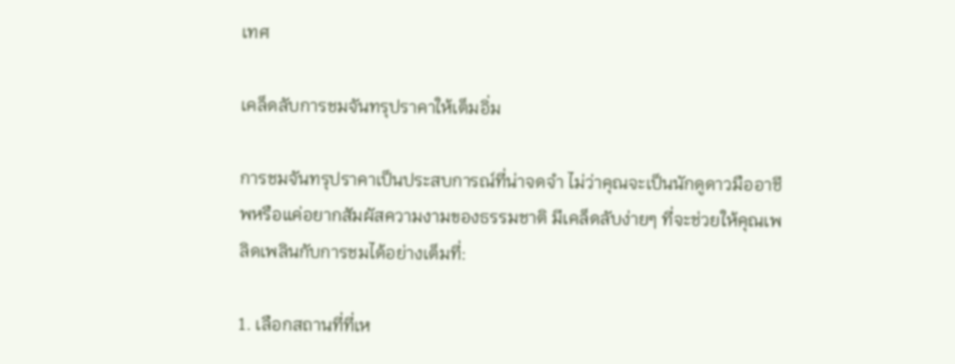เทศ

เคล็ดลับการชมจันทรุปราคาให้เต็มอิ่ม

การชมจันทรุปราคาเป็นประสบการณ์ที่น่าจดจำ ไม่ว่าคุณจะเป็นนักดูดาวมืออาชีพหรือแค่อยากสัมผัสความงามของธรรมชาติ มีเคล็ดลับง่ายๆ ที่จะช่วยให้คุณเพลิดเพลินกับการชมได้อย่างเต็มที่:

1. เลือกสถานที่ที่เห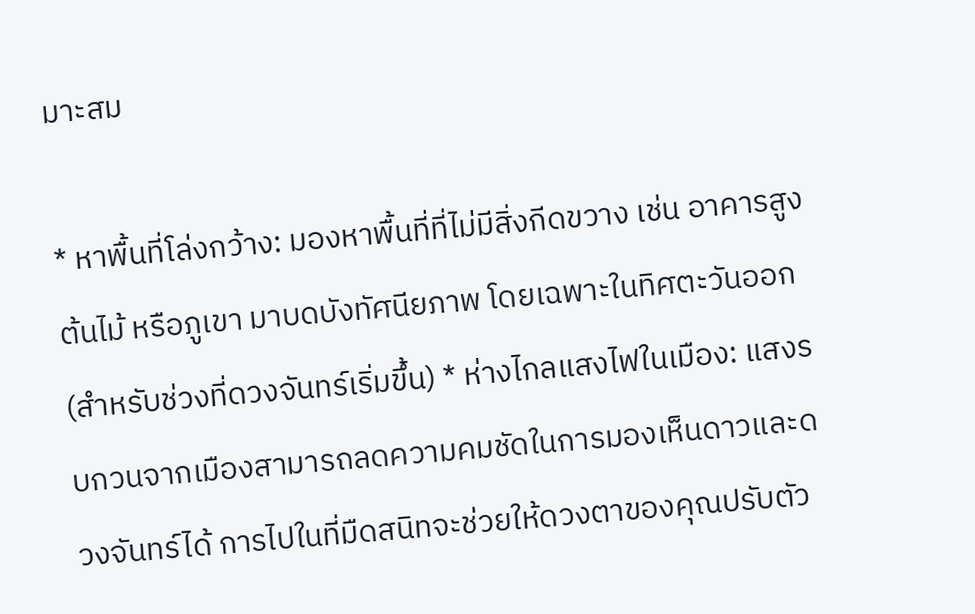มาะสม

* หาพื้นที่โล่งกว้าง: มองหาพื้นที่ที่ไม่มีสิ่งกีดขวาง เช่น อาคารสูง ต้นไม้ หรือภูเขา มาบดบังทัศนียภาพ โดยเฉพาะในทิศตะวันออก (สำหรับช่วงที่ดวงจันทร์เริ่มขึ้น) * ห่างไกลแสงไฟในเมือง: แสงรบกวนจากเมืองสามารถลดความคมชัดในการมองเห็นดาวและดวงจันทร์ได้ การไปในที่มืดสนิทจะช่วยให้ดวงตาของคุณปรับตัว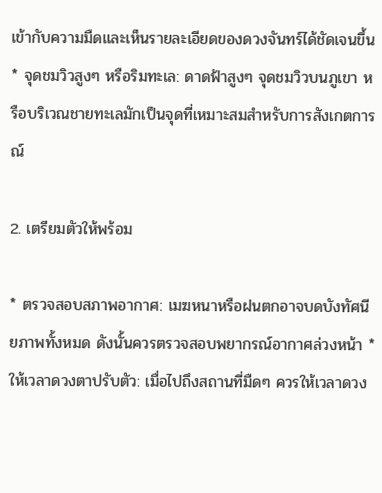เข้ากับความมืดและเห็นรายละเอียดของดวงจันทร์ได้ชัดเจนขึ้น * จุดชมวิวสูงๆ หรือริมทะเล: ดาดฟ้าสูงๆ จุดชมวิวบนภูเขา หรือบริเวณชายทะเลมักเป็นจุดที่เหมาะสมสำหรับการสังเกตการณ์

2. เตรียมตัวให้พร้อม

* ตรวจสอบสภาพอากาศ: เมฆหนาหรือฝนตกอาจบดบังทัศนียภาพทั้งหมด ดังนั้นควรตรวจสอบพยากรณ์อากาศล่วงหน้า * ให้เวลาดวงตาปรับตัว: เมื่อไปถึงสถานที่มืดๆ ควรให้เวลาดวง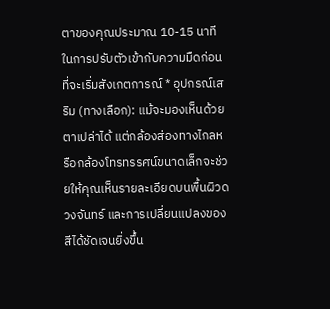ตาของคุณประมาณ 10-15 นาทีในการปรับตัวเข้ากับความมืดก่อนที่จะเริ่มสังเกตการณ์ * อุปกรณ์เสริม (ทางเลือก): แม้จะมองเห็นด้วยตาเปล่าได้ แต่กล้องส่องทางไกลหรือกล้องโทรทรรศน์ขนาดเล็กจะช่วยให้คุณเห็นรายละเอียดบนพื้นผิวดวงจันทร์ และการเปลี่ยนแปลงของสีได้ชัดเจนยิ่งขึ้น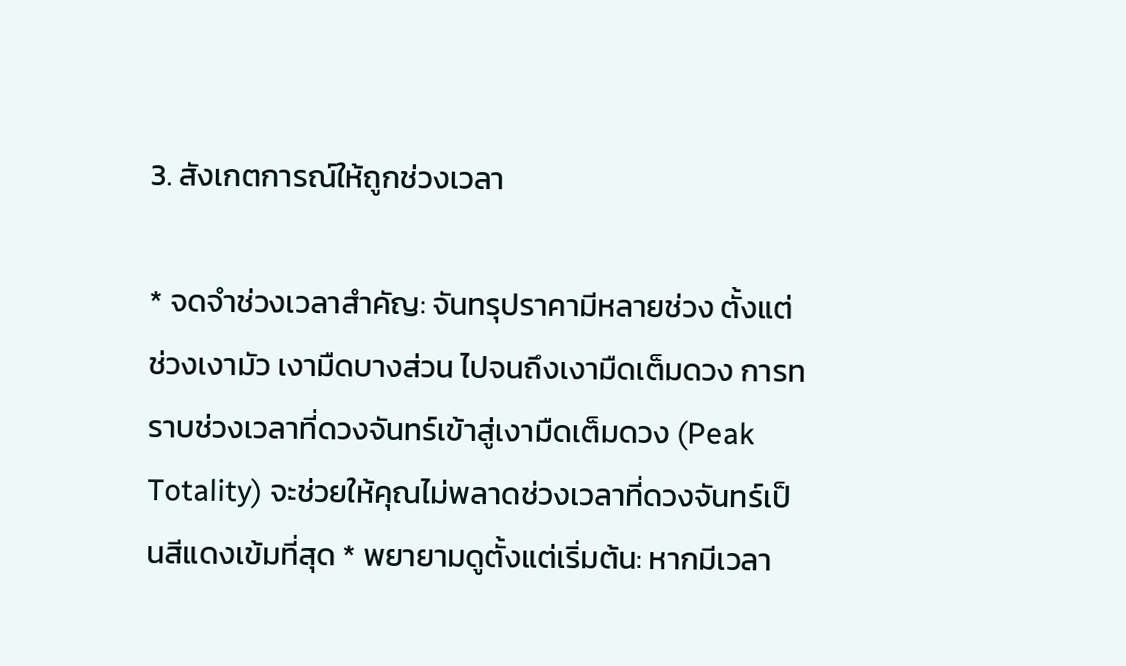3. สังเกตการณ์ให้ถูกช่วงเวลา

* จดจำช่วงเวลาสำคัญ: จันทรุปราคามีหลายช่วง ตั้งแต่ช่วงเงามัว เงามืดบางส่วน ไปจนถึงเงามืดเต็มดวง การทราบช่วงเวลาที่ดวงจันทร์เข้าสู่เงามืดเต็มดวง (Peak Totality) จะช่วยให้คุณไม่พลาดช่วงเวลาที่ดวงจันทร์เป็นสีแดงเข้มที่สุด * พยายามดูตั้งแต่เริ่มต้น: หากมีเวลา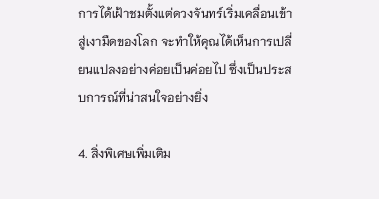การได้เฝ้าชมตั้งแต่ดวงจันทร์เริ่มเคลื่อนเข้าสู่เงามืดของโลก จะทำให้คุณได้เห็นการเปลี่ยนแปลงอย่างค่อยเป็นค่อยไป ซึ่งเป็นประสบการณ์ที่น่าสนใจอย่างยิ่ง

4. สิ่งพิเศษเพิ่มเติม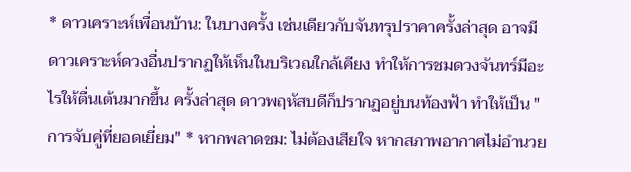* ดาวเคราะห์เพื่อนบ้าน: ในบางครั้ง เช่นเดียวกับจันทรุปราคาครั้งล่าสุด อาจมีดาวเคราะห์ดวงอื่นปรากฏให้เห็นในบริเวณใกล้เคียง ทำให้การชมดวงจันทร์มีอะไรให้ตื่นเต้นมากขึ้น ครั้งล่าสุด ดาวพฤหัสบดีก็ปรากฏอยู่บนท้องฟ้า ทำให้เป็น "การจับคู่ที่ยอดเยี่ยม" * หากพลาดชม: ไม่ต้องเสียใจ หากสภาพอากาศไม่อำนวย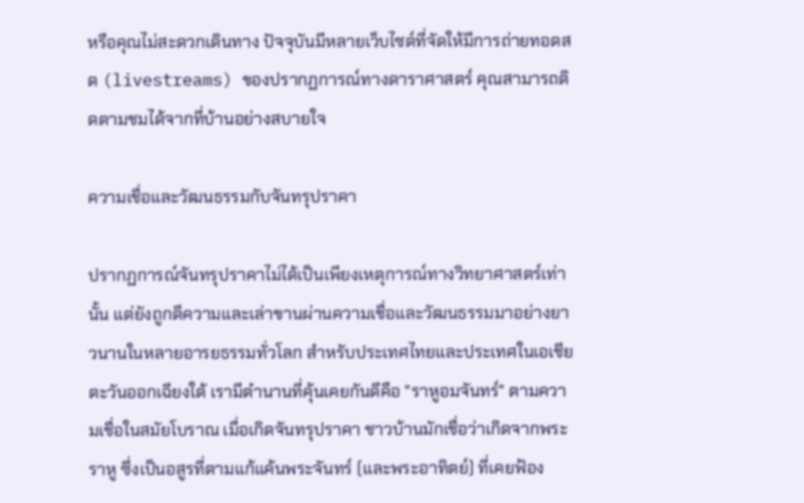หรือคุณไม่สะดวกเดินทาง ปัจจุบันมีหลายเว็บไซต์ที่จัดให้มีการถ่ายทอดสด (livestreams) ของปรากฏการณ์ทางดาราศาสตร์ คุณสามารถติดตามชมได้จากที่บ้านอย่างสบายใจ

ความเชื่อและวัฒนธรรมกับจันทรุปราคา

ปรากฏการณ์จันทรุปราคาไม่ได้เป็นเพียงเหตุการณ์ทางวิทยาศาสตร์เท่านั้น แต่ยังถูกตีความและเล่าขานผ่านความเชื่อและวัฒนธรรมมาอย่างยาวนานในหลายอารยธรรมทั่วโลก สำหรับประเทศไทยและประเทศในเอเชียตะวันออกเฉียงใต้ เรามีตำนานที่คุ้นเคยกันดีคือ "ราหูอมจันทร์" ตามความเชื่อในสมัยโบราณ เมื่อเกิดจันทรุปราคา ชาวบ้านมักเชื่อว่าเกิดจากพระราหู ซึ่งเป็นอสูรที่ตามแก้แค้นพระจันทร์ (และพระอาทิตย์) ที่เคยฟ้อง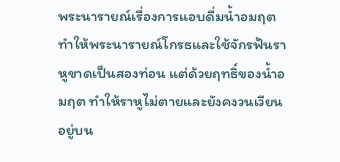พระนารายณ์เรื่องการแอบดื่มน้ำอมฤต ทำให้พระนารายณ์โกรธและใช้จักรฟันราหูขาดเป็นสองท่อน แต่ด้วยฤทธิ์ของน้ำอมฤต ทำให้ราหูไม่ตายและยังคงวนเวียนอยู่บน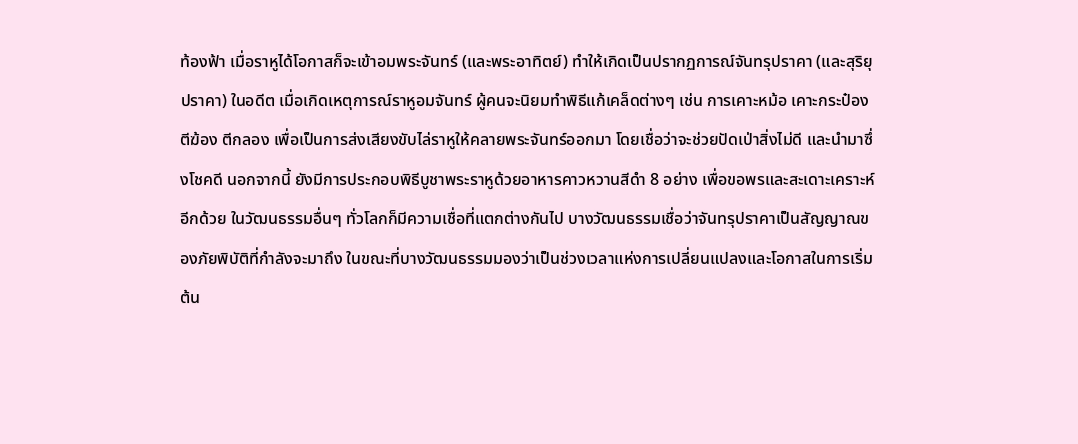ท้องฟ้า เมื่อราหูได้โอกาสก็จะเข้าอมพระจันทร์ (และพระอาทิตย์) ทำให้เกิดเป็นปรากฏการณ์จันทรุปราคา (และสุริยุปราคา) ในอดีต เมื่อเกิดเหตุการณ์ราหูอมจันทร์ ผู้คนจะนิยมทำพิธีแก้เคล็ดต่างๆ เช่น การเคาะหม้อ เคาะกระป๋อง ตีฆ้อง ตีกลอง เพื่อเป็นการส่งเสียงขับไล่ราหูให้คลายพระจันทร์ออกมา โดยเชื่อว่าจะช่วยปัดเป่าสิ่งไม่ดี และนำมาซึ่งโชคดี นอกจากนี้ ยังมีการประกอบพิธีบูชาพระราหูด้วยอาหารคาวหวานสีดำ 8 อย่าง เพื่อขอพรและสะเดาะเคราะห์อีกด้วย ในวัฒนธรรมอื่นๆ ทั่วโลกก็มีความเชื่อที่แตกต่างกันไป บางวัฒนธรรมเชื่อว่าจันทรุปราคาเป็นสัญญาณของภัยพิบัติที่กำลังจะมาถึง ในขณะที่บางวัฒนธรรมมองว่าเป็นช่วงเวลาแห่งการเปลี่ยนแปลงและโอกาสในการเริ่มต้น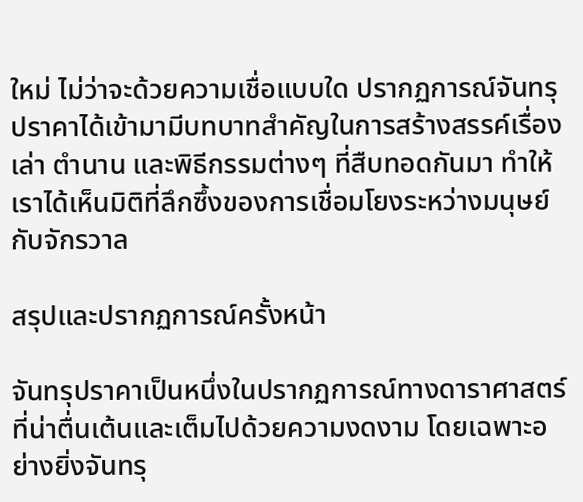ใหม่ ไม่ว่าจะด้วยความเชื่อแบบใด ปรากฏการณ์จันทรุปราคาได้เข้ามามีบทบาทสำคัญในการสร้างสรรค์เรื่องเล่า ตำนาน และพิธีกรรมต่างๆ ที่สืบทอดกันมา ทำให้เราได้เห็นมิติที่ลึกซึ้งของการเชื่อมโยงระหว่างมนุษย์กับจักรวาล

สรุปและปรากฏการณ์ครั้งหน้า

จันทรุปราคาเป็นหนึ่งในปรากฏการณ์ทางดาราศาสตร์ที่น่าตื่นเต้นและเต็มไปด้วยความงดงาม โดยเฉพาะอย่างยิ่งจันทรุ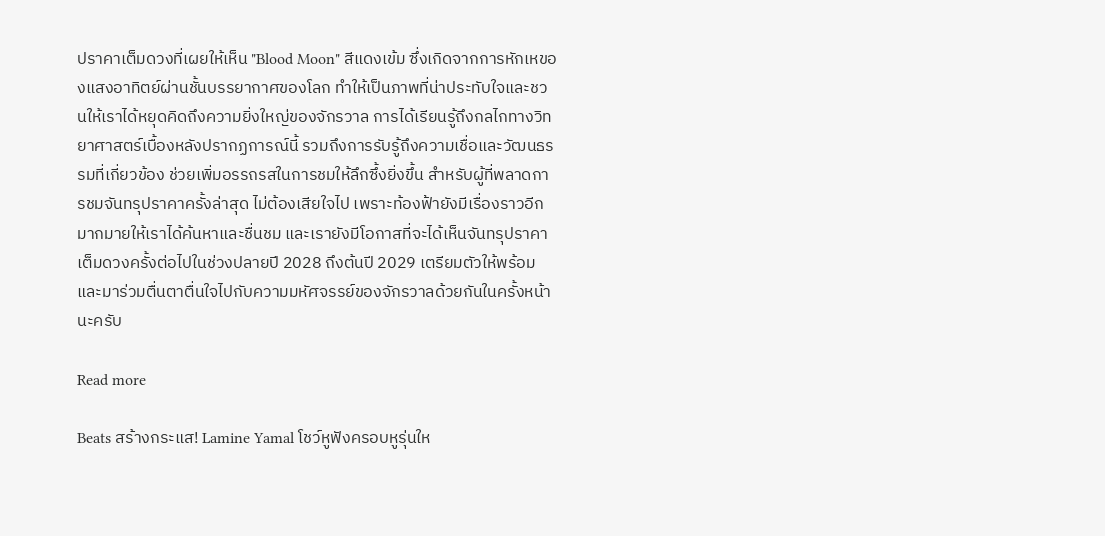ปราคาเต็มดวงที่เผยให้เห็น "Blood Moon" สีแดงเข้ม ซึ่งเกิดจากการหักเหของแสงอาทิตย์ผ่านชั้นบรรยากาศของโลก ทำให้เป็นภาพที่น่าประทับใจและชวนให้เราได้หยุดคิดถึงความยิ่งใหญ่ของจักรวาล การได้เรียนรู้ถึงกลไกทางวิทยาศาสตร์เบื้องหลังปรากฏการณ์นี้ รวมถึงการรับรู้ถึงความเชื่อและวัฒนธรรมที่เกี่ยวข้อง ช่วยเพิ่มอรรถรสในการชมให้ลึกซึ้งยิ่งขึ้น สำหรับผู้ที่พลาดการชมจันทรุปราคาครั้งล่าสุด ไม่ต้องเสียใจไป เพราะท้องฟ้ายังมีเรื่องราวอีกมากมายให้เราได้ค้นหาและชื่นชม และเรายังมีโอกาสที่จะได้เห็นจันทรุปราคาเต็มดวงครั้งต่อไปในช่วงปลายปี 2028 ถึงต้นปี 2029 เตรียมตัวให้พร้อม และมาร่วมตื่นตาตื่นใจไปกับความมหัศจรรย์ของจักรวาลด้วยกันในครั้งหน้านะครับ

Read more

Beats สร้างกระแส! Lamine Yamal โชว์หูฟังครอบหูรุ่นให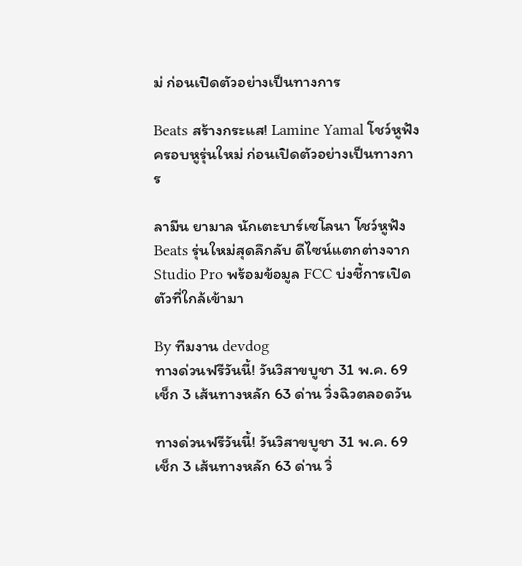ม่ ก่อนเปิดตัวอย่างเป็นทางการ

Beats สร้างกระแส! Lamine Yamal โชว์หูฟังครอบหูรุ่นใหม่ ก่อนเปิดตัวอย่างเป็นทางการ

ลามีน ยามาล นักเตะบาร์เซโลนา โชว์หูฟัง Beats รุ่นใหม่สุดลึกลับ ดีไซน์แตกต่างจาก Studio Pro พร้อมข้อมูล FCC บ่งชี้การเปิดตัวที่ใกล้เข้ามา

By ทีมงาน devdog
ทางด่วนฟรีวันนี้! วันวิสาขบูชา 31 พ.ค. 69 เช็ก 3 เส้นทางหลัก 63 ด่าน วิ่งฉิวตลอดวัน

ทางด่วนฟรีวันนี้! วันวิสาขบูชา 31 พ.ค. 69 เช็ก 3 เส้นทางหลัก 63 ด่าน วิ่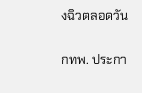งฉิวตลอดวัน

กทพ. ประกา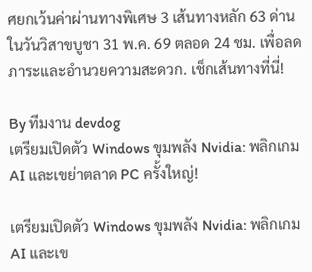ศยกเว้นค่าผ่านทางพิเศษ 3 เส้นทางหลัก 63 ด่าน ในวันวิสาขบูชา 31 พ.ค. 69 ตลอด 24 ชม. เพื่อลดภาระและอำนวยความสะดวก. เช็กเส้นทางที่นี่!

By ทีมงาน devdog
เตรียมเปิดตัว Windows ขุมพลัง Nvidia: พลิกเกม AI และเขย่าตลาด PC ครั้งใหญ่!

เตรียมเปิดตัว Windows ขุมพลัง Nvidia: พลิกเกม AI และเข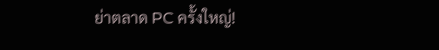ย่าตลาด PC ครั้งใหญ่!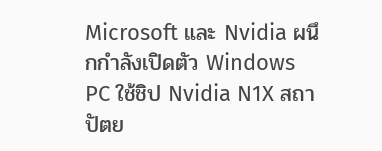Microsoft และ Nvidia ผนึกกำลังเปิดตัว Windows PC ใช้ชิป Nvidia N1X สถาปัตย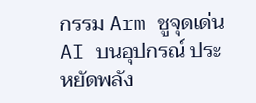กรรม Arm ชูจุดเด่น AI บนอุปกรณ์ ประหยัดพลัง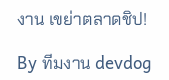งาน เขย่าตลาดชิป!

By ทีมงาน devdog